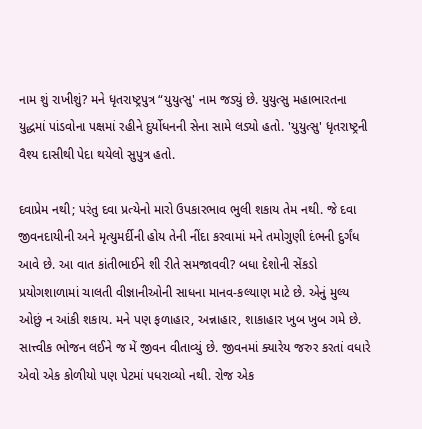નામ શું રાખીશું? મને ધૃતરાષ્ટ્રપુત્ર “યુયુત્સુ' નામ જડ્યું છે. યુયુત્સુ મહાભારતના યુદ્ધમાં પાંડવોના પક્ષમાં રહીને દુર્યોધનની સેના સામે લડ્યો હતો. 'યુયુત્સુ' ધૃતરાષ્ટ્રની વૈશ્ય દાસીથી પેદા થયેલો સુપુત્ર હતો.

દવાપ્રેમ નથી; પરંતુ દવા પ્રત્યેનો મારો ઉપકારભાવ ભુલી શકાય તેમ નથી. જે દવા જીવનદાયીની અને મૃત્યુમર્દીની હોય તેની નીંદા કરવામાં મને તમોગુણી દંભની દુર્ગંધ આવે છે. આ વાત કાંતીભાઈને શી રીતે સમજાવવી? બધા દેશોની સેંકડો પ્રયોગશાળામાં ચાલતી વીજ્ઞાનીઓની સાધના માનવ-કલ્યાણ માટે છે. એનું મુલ્ય ઓછું ન આંકી શકાય. મને પણ ફળાહાર, અન્નાહાર, શાકાહાર ખુબ ખુબ ગમે છે. સાત્ત્વીક ભોજન લઈને જ મેં જીવન વીતાવ્યું છે. જીવનમાં ક્યારેય જરુર કરતાં વધારે એવો એક કોળીયો પણ પેટમાં પધરાવ્યો નથી. રોજ એક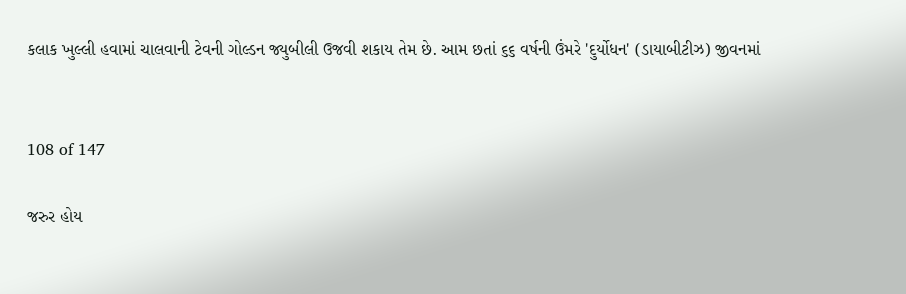કલાક ખુલ્લી હવામાં ચાલવાની ટેવની ગોલ્ડન જ્યુબીલી ઉજવી શકાય તેમ છે. આમ છતાં ૬૬ વર્ષની ઉંમરે 'દુર્યોધન' (ડાયાબીટીઝ) જીવનમાં


108 of 147

જરુર હોય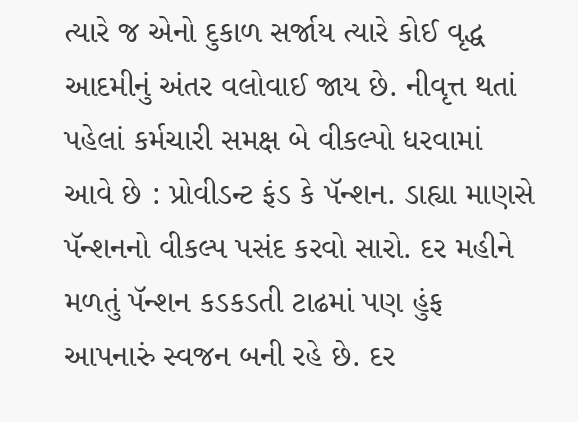ત્યારે જ એનો દુકાળ સર્જાય ત્યારે કોઈ વૃદ્ધ આદમીનું અંતર વલોવાઈ જાય છે. નીવૃત્ત થતાં પહેલાં કર્મચારી સમક્ષ બે વીકલ્પો ધરવામાં આવે છે : પ્રોવીડન્ટ ફંડ કે પૅન્શન. ડાહ્યા માણસે પૅન્શનનો વીકલ્પ પસંદ કરવો સારો. દર મહીને મળતું પૅન્શન કડકડતી ટાઢમાં પણ હુંફ આપનારું સ્વજન બની રહે છે. દર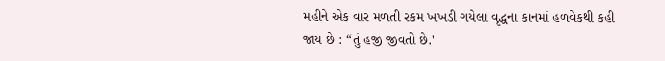મહીને એક વાર મળતી રકમ ખખડી ગયેલા વૃદ્ધના કાનમાં હળવેકથી કહી જાય છે : “તું હજી જીવતો છે.'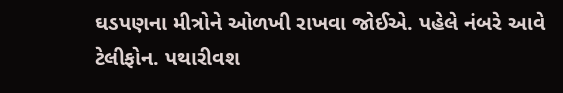ઘડપણના મીત્રોને ઓળખી રાખવા જોઈએ. પહેલે નંબરે આવે ટેલીફોન. પથારીવશ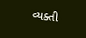વ્યક્તી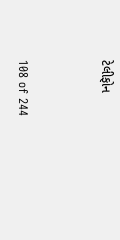ટેલીફોન


108 of 244